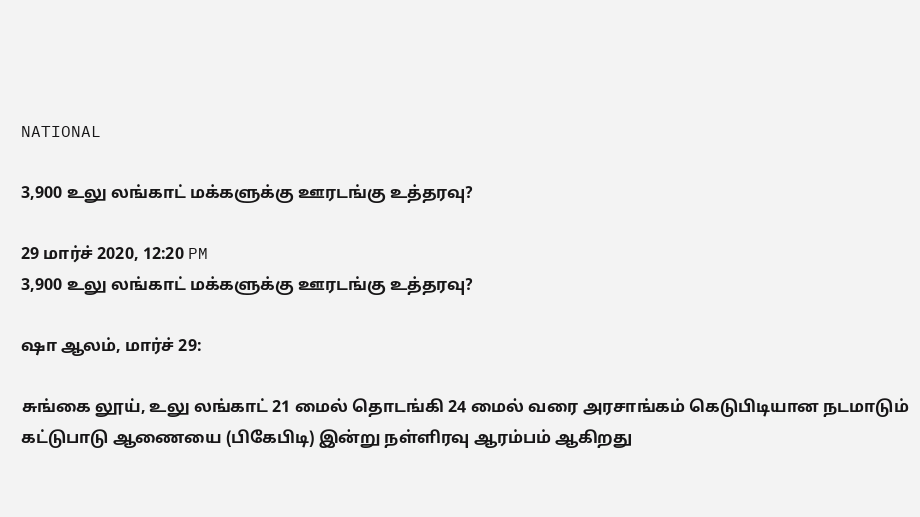NATIONAL

3,900 உலு லங்காட் மக்களுக்கு ஊரடங்கு உத்தரவு?

29 மார்ச் 2020, 12:20 PM
3,900 உலு லங்காட் மக்களுக்கு ஊரடங்கு உத்தரவு?

ஷா ஆலம், மார்ச் 29:

சுங்கை லூய், உலு லங்காட் 21 மைல் தொடங்கி 24 மைல் வரை அரசாங்கம் கெடுபிடியான நடமாடும் கட்டுபாடு ஆணையை (பிகேபிடி) இன்று நள்ளிரவு ஆரம்பம் ஆகிறது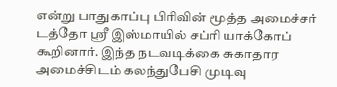என்று பாதுகாப்பு பிரிவின் மூத்த அமைச்சர் டத்தோ ஸ்ரீ இஸ்மாயில் சப்ரி யாக்கோப் கூறினார். இந்த நடவடிக்கை சுகாதார அமைச்சிடம் கலந்துபேசி முடிவு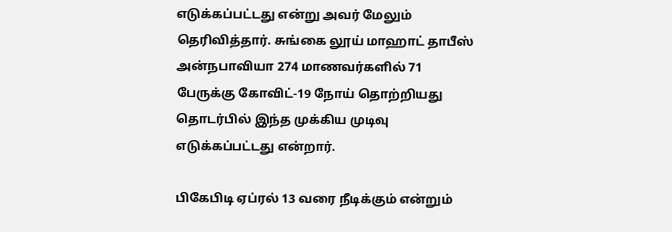எடுக்கப்பட்டது என்று அவர் மேலும் தெரிவித்தார். சுங்கை லூய் மாஹாட் தாபீஸ் அன்நபாவியா 274 மாணவர்களில் 71 பேருக்கு கோவிட்-19 நோய் தொற்றியது தொடர்பில் இந்த முக்கிய முடிவு எடுக்கப்பட்டது என்றார்.

பிகேபிடி ஏப்ரல் 13 வரை நீடிக்கும் என்றும்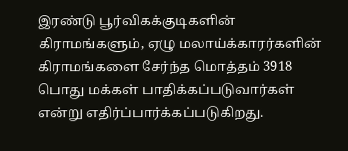இரண்டு பூர்விகக்குடிகளின் கிராமங்களும், ஏழு மலாய்க்காரர்களின் கிராமங்களை சேர்ந்த மொத்தம் 3918 பொது மக்கள் பாதிக்கப்படுவார்கள் என்று எதிர்ப்பார்க்கப்படுகிறது.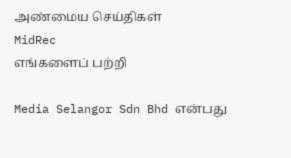அண்மைய செய்திகள்
MidRec
எங்களைப் பற்றி

Media Selangor Sdn Bhd என்பது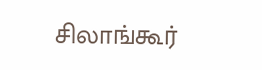சிலாங்கூர்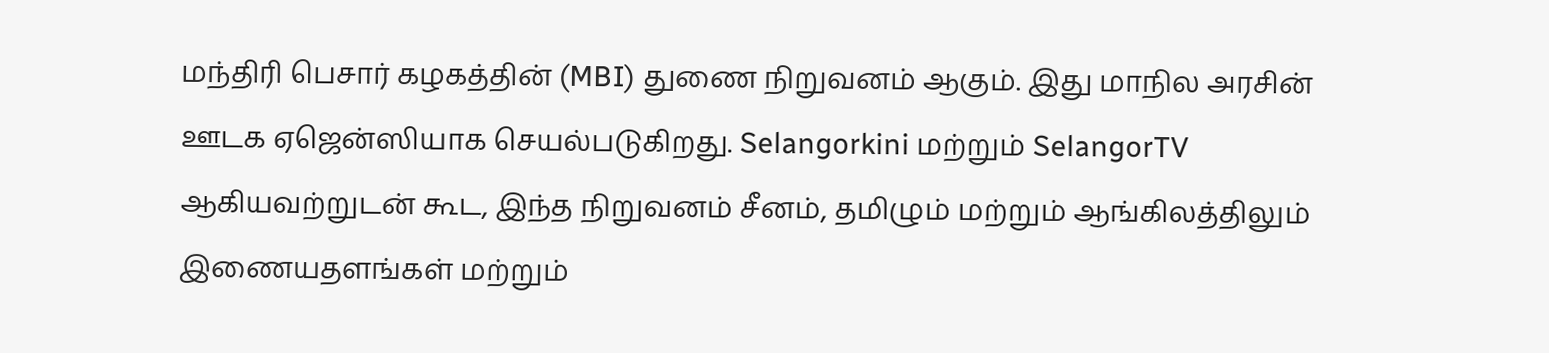மந்திரி பெசார் கழகத்தின் (MBI) துணை நிறுவனம் ஆகும். இது மாநில அரசின் ஊடக ஏஜென்ஸியாக செயல்படுகிறது. Selangorkini மற்றும் SelangorTV ஆகியவற்றுடன் கூட, இந்த நிறுவனம் சீனம், தமிழும் மற்றும் ஆங்கிலத்திலும் இணையதளங்கள் மற்றும்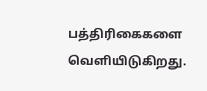பத்திரிகைகளை வெளியிடுகிறது.